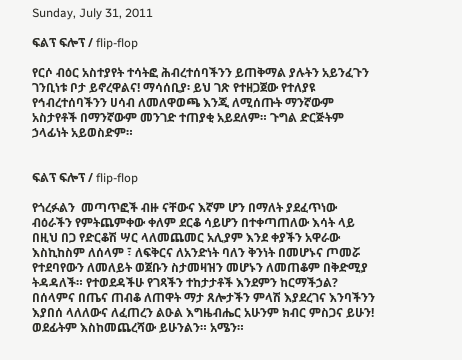Sunday, July 31, 2011

ፍልፕ ፍሎፕ / flip-flop

የርሶ ብዕር አስተያየት ተሳትፎ ሕብረተሰባችንን ይጠቅማል ያሉትን አይንፈጉን ገንቢነቱ ቦታ ይኖረዋልና! ማሳሰቢያ፡ ይህ ገጽ የተዘጋጀው የተለያዩ የኅብረተሰባችንን ሀሳብ ለመለዋወጫ እንጂ ለሚሰጡት ማንኛውም አስታየቶች በማንኛውም መንገድ ተጠያቂ አይደለም። ጉግል ድርጅትም ኃላፊነት አይወስድም።


ፍልፕ ፍሎፕ / flip-flop

የጎረፉልን  መጣጥፎች ብዙ ናቸውና እኛም ሆን በማለት ያደፈጥነው ብዕራችን የምትጨምቀው ቀለም ደርቆ ሳይሆን በተቀጣጠለው እሳት ላይ በዚህ በጋ የድርቆሽ ሣር ላለመጨመር አሊያም እንደ ቀያችን አዋራው እስኪከስም ለሰላም ፣ ለፍቅርና ለአንድነት ባለን ቅንነት በመሆኑና ጦመሯ የተደባየውን ለመለይት ወጀቡን ስታመዛዝን መሆኑን ለመጠቆም በቅድሚያ ትዳዳለች። የተወደዳችሁ የገጻችን ተከታታቶች እንደምን ከርማችኃል? በሰላምና በጤና ጠብቆ ለጠዋት ማታ ጸሎታችን ምላሽ እያደረገና እንባችንን እያበሰ ላለለውና ለፈጠረን ልዑል እግዜብሔር አሁንም ክብር ምስጋና ይሁን! ወደፊትም እስከመጨረሻው ይሁንልን። አሜን።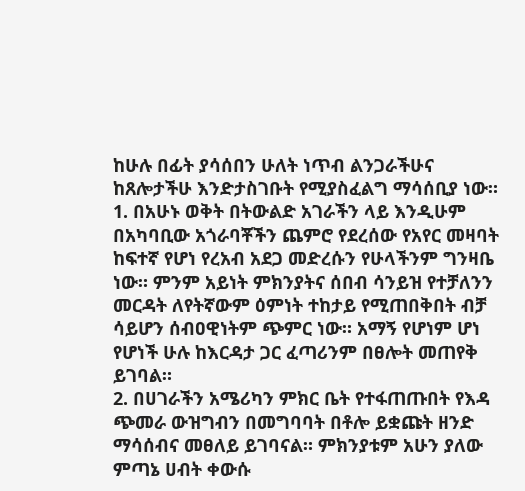ከሁሉ በፊት ያሳሰበን ሁለት ነጥብ ልንጋራችሁና ከጸሎታችሁ እንድታስገቡት የሚያስፈልግ ማሳሰቢያ ነው።
1. በአሁኑ ወቅት በትውልድ አገራችን ላይ እንዲሁም በአካባቢው አጎራባቾችን ጨምሮ የደረሰው የአየር መዛባት ከፍተኛ የሆነ የረአብ አደጋ መድረሱን የሁላችንም ግንዛቤ ነው። ምንም አይነት ምክንያትና ሰበብ ሳንይዝ የተቻለንን መርዳት ለየትኛውም ዕምነት ተከታይ የሚጠበቅበት ብቻ ሳይሆን ሰብዐዊነትም ጭምር ነው። አማኝ የሆነም ሆነ የሆነች ሁሉ ከእርዳታ ጋር ፈጣሪንም በፀሎት መጠየቅ ይገባል።
2. በሀገራችን አሜሪካን ምክር ቤት የተፋጠጡበት የእዳ ጭመራ ውዝግብን በመግባባት በቶሎ ይቋጩት ዘንድ ማሳሰብና መፀለይ ይገባናል። ምክንያቱም አሁን ያለው ምጣኔ ሀብት ቀውሱ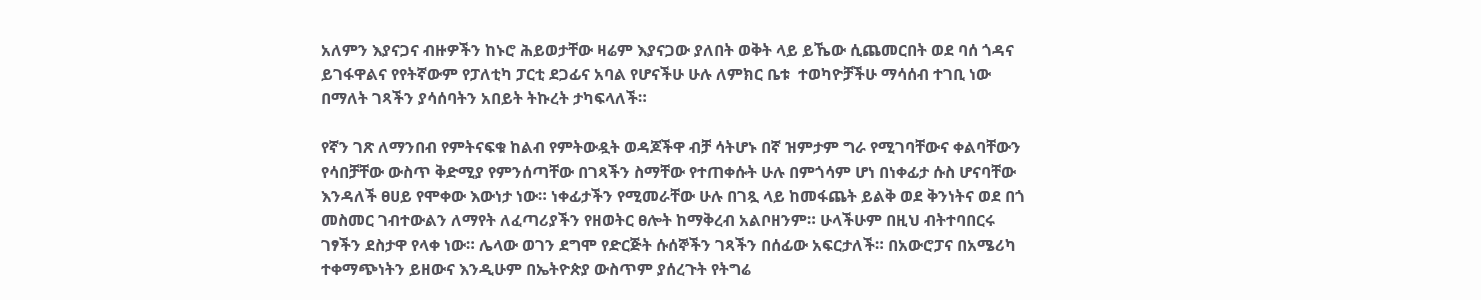አለምን እያናጋና ብዙዎችን ከኑሮ ሕይወታቸው ዛሬም እያናጋው ያለበት ወቅት ላይ ይኼው ሲጨመርበት ወደ ባሰ ጎዳና ይገፋዋልና የየትኛውም የፓለቲካ ፓርቲ ደጋፊና አባል የሆናችሁ ሁሉ ለምክር ቤቱ  ተወካዮቻችሁ ማሳሰብ ተገቢ ነው በማለት ገጻችን ያሳሰባትን አበይት ትኩረት ታካፍላለች።

የኛን ገጽ ለማንበብ የምትናፍቁ ከልብ የምትውዷት ወዳጆችዋ ብቻ ሳትሆኑ በኛ ዝምታም ግራ የሚገባቸውና ቀልባቸውን የሳበቻቸው ውስጥ ቅድሚያ የምንሰጣቸው በገጻችን ስማቸው የተጠቀሱት ሁሉ በምጎሳም ሆነ በነቀፊታ ሱስ ሆናባቸው እንዳለች ፀሀይ የሞቀው እውነታ ነው። ነቀፊታችን የሚመራቸው ሁሉ በገጿ ላይ ከመፋጨት ይልቅ ወደ ቅንነትና ወደ በጎ መስመር ገብተውልን ለማየት ለፈጣሪያችን የዘወትር ፀሎት ከማቅረብ አልቦዘንም። ሁላችሁም በዚህ ብትተባበርሩ ገፃችን ደስታዋ የላቀ ነው። ሌላው ወገን ደግሞ የድርጅት ሱሰኞችን ገጻችን በሰፊው አፍርታለች። በአውሮፓና በአሜሪካ ተቀማጭነትን ይዘውና እንዲሁም በኤትዮጵያ ውስጥም ያሰረጉት የትግሬ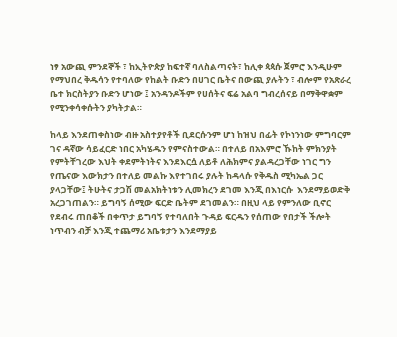ነፃ አውጪ ምንደኞች ፣ ከኢትዮጵያ ከፍተኛ ባለስልጣናት፣ ከሊቀ ጳጳሱ ጀምሮ እንዲሁም የማህበረ ቅዱሳን የተባለው የከልት ቡድን በሀገር ቤትና በውጪ ያሉትን ፣ ብሎም የአጽራረ ቤተ ክርስትያን ቡድን ሆነው ፤ አንዳንዶችም የሀሰትና ፍሬ አልባ ግብረሰናይ በማቅዋቋም የሚንቀሳቀሱትን ያካትታል።

ከላይ እንደጠቀስነው ብዙ አስተያየቶች ቢደርሱንም ሆነ ከዝህ በፊት የኮነንነው ምግባርም ገና ዳኛው ሳይፈርድ ነበር አካሄዱን የምናስተውል። በተለይ በአእምሮ ኹከት ምክንያት የምትቸገረው እህት ቀደምትነትና እንደእርሷ ለይቶ ለሕክምና ያልዳረጋቸው ነገር ግን የጤናው እውክታን በተለይ መልኩ እየተገበሩ ያሉት ከዳላሱ የቅዱስ ሚካኤል ጋር ያላጋቸው፤ ትሁትና ታጋሽ መልአክትነቱን ሊመክረን ደገመ እንጂ በእነርሱ  እንደማይወድቅ አረጋገጠልን። ይግባኝ ሰሚው ፍርድ ቤትም ደገመልን። በዚህ ላይ የምንለው ቢኖር የደብሩ ጠበቆች በቀጥታ ይግባኝ የተባለበት ጉዳይ ፍርዱን የሰጠው የበታች ችሎት ነጥብን ብቻ እንጂ ተጨማሪ አቤቱታን እንደማያይ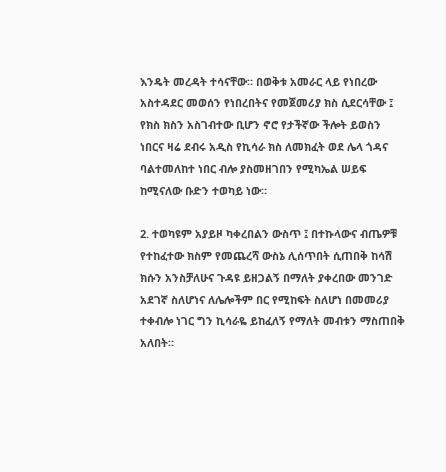እንዴት መረዳት ተሳናቸው። በወቅቱ አመራር ላይ የነበረው አስተዳደር መወሰን የነበረበትና የመጀመሪያ ክስ ሲደርሳቸው ፤ የክስ ክስን አስገብተው ቢሆን ኖሮ የታችኛው ችሎት ይወስን ነበርና ዛሬ ደብሩ አዲስ የኪሳራ ክስ ለመክፈት ወደ ሌላ ጎዳና ባልተመለከተ ነበር ብሎ ያስመዘገበን የሚካኤል ሠይፍ  ከሚናለው ቡድን ተወካይ ነው።

2. ተወካዩም አያይዞ ካቀረበልን ውስጥ ፤ በተኩላውና ብጤዎቹ የተከፈተው ክስም የመጨረሻ ውስኔ ሊሰጥበት ሲጠበቅ ከሳሽ ክሱን አንስቻለሁና ጉዳዩ ይዘጋልኝ በማለት ያቀረበው መንገድ አደገኛ ስለሆነና ለሌሎችም በር የሚከፍት ስለሆነ በመመሪያ ተቀብሎ ነገር ግን ኪሳራዬ ይከፈለኝ የማለት መብቱን ማስጠበቅ አለበት።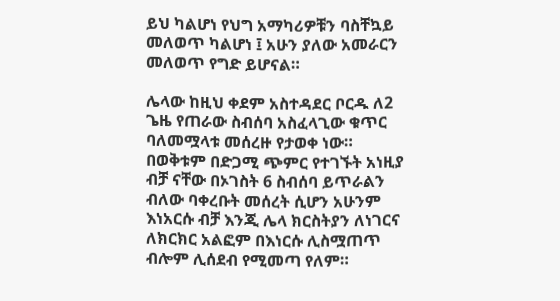ይህ ካልሆነ የህግ አማካሪዎቹን ባስቸኳይ መለወጥ ካልሆነ ፤ አሁን ያለው አመራርን መለወጥ የግድ ይሆናል።

ሌላው ከዚህ ቀደም አስተዳደር ቦርዱ ለ2 ጌዜ የጠራው ስብሰባ አስፈላጊው ቁጥር ባለመሟላቱ መሰረዙ የታወቀ ነው። በወቅቱም በድጋሚ ጭምር የተገኙት አነዚያ ብቻ ናቸው በኦገስት 6 ስብሰባ ይጥራልን ብለው ባቀረቡት መሰረት ሲሆን አሁንም እነአርሱ ብቻ እንጂ ሌላ ክርስትያን ለነገርና ለክርክር አልፎም በእነርሱ ሊስሟጠጥ ብሎም ሊሰደብ የሚመጣ የለም።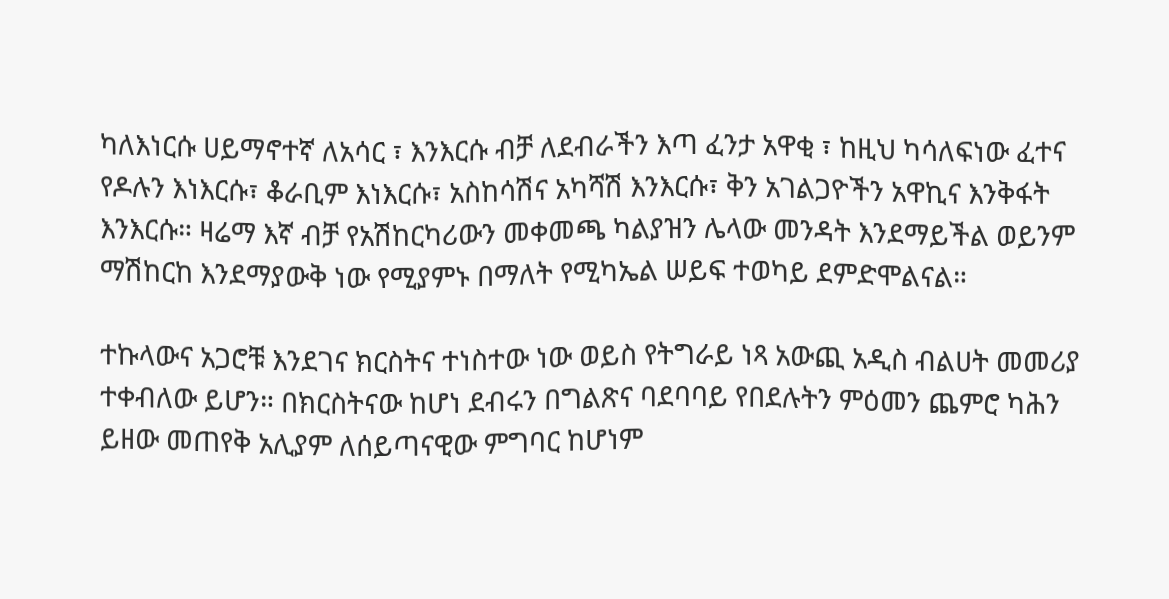ካለእነርሱ ሀይማኖተኛ ለአሳር ፣ እንእርሱ ብቻ ለደብራችን እጣ ፈንታ አዋቂ ፣ ከዚህ ካሳለፍነው ፈተና የዶሉን እነእርሱ፣ ቆራቢም እነእርሱ፣ አስከሳሽና አካሻሽ እንእርሱ፣ ቅን አገልጋዮችን አዋኪና እንቅፋት እንእርሱ። ዛሬማ እኛ ብቻ የአሽከርካሪውን መቀመጫ ካልያዝን ሌላው መንዳት እንደማይችል ወይንም ማሽከርከ እንደማያውቅ ነው የሚያምኑ በማለት የሚካኤል ሠይፍ ተወካይ ደምድሞልናል።

ተኩላውና አጋሮቹ እንደገና ክርስትና ተነስተው ነው ወይስ የትግራይ ነጻ አውጪ አዲስ ብልሀት መመሪያ ተቀብለው ይሆን። በክርስትናው ከሆነ ደብሩን በግልጽና ባደባባይ የበደሉትን ምዕመን ጨምሮ ካሕን ይዘው መጠየቅ አሊያም ለሰይጣናዊው ምግባር ከሆነም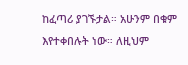ከፈጣሪ ያገኙታል። አሁንም በቁም እየተቀበሉት ነው። ለዚህም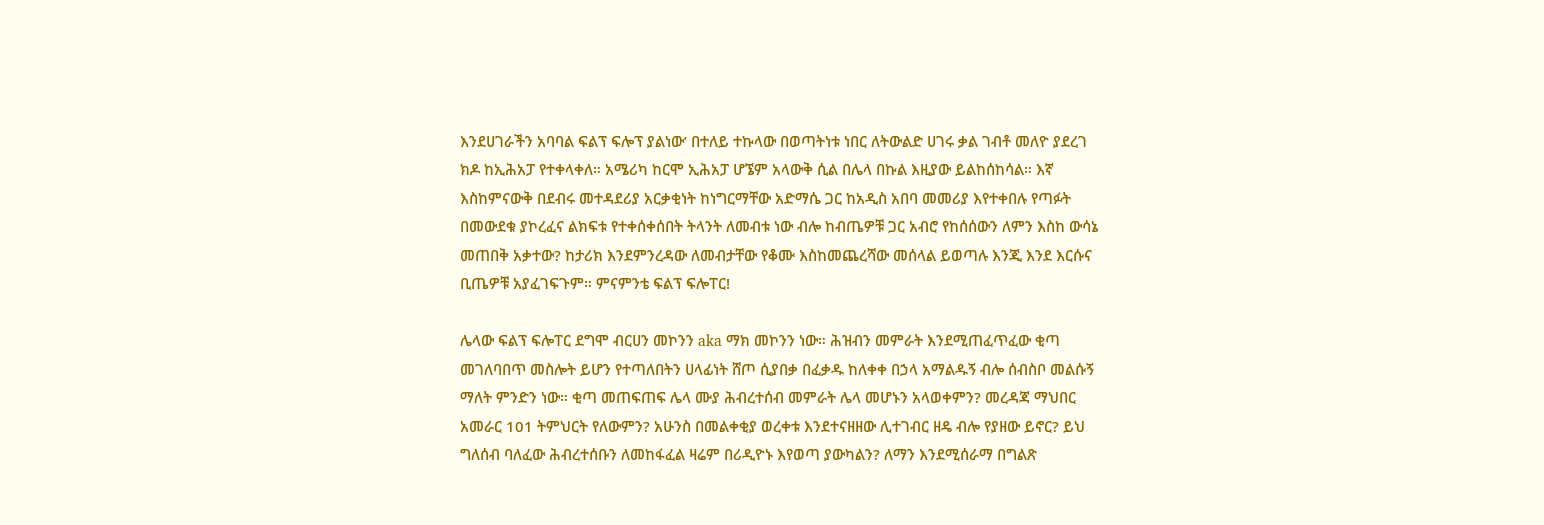እንደሀገራችን አባባል ፍልፕ ፍሎፕ ያልነው’ በተለይ ተኩላው በወጣትነቱ ነበር ለትውልድ ሀገሩ ቃል ገብቶ መለዮ ያደረገ ክዶ ከኢሕአፓ የተቀላቀለ። አሜሪካ ከርሞ ኢሕአፓ ሆኜም አላውቅ ሲል በሌላ በኩል እዚያው ይልከሰከሳል። እኛ እስከምናውቅ በደብሩ መተዳደሪያ አርቃቂነት ከነግርማቸው አድማሴ ጋር ከአዲስ አበባ መመሪያ እየተቀበሉ የጣፉት በመውደቁ ያኮረፈና ልክፍቱ የተቀሰቀሰበት ትላንት ለመብቱ ነው ብሎ ከብጤዎቹ ጋር አብሮ የከሰሰውን ለምን እስከ ውሳኔ መጠበቅ አቃተው? ከታሪክ እንደምንረዳው ለመብታቸው የቆሙ እስከመጨረሻው መሰላል ይወጣሉ እንጂ እንደ እርሱና ቢጤዎቹ አያፈገፍጉም። ምናምንቴ ፍልፕ ፍሎፐር!

ሌላው ፍልፕ ፍሎፐር ደግሞ ብርሀን መኮንን aka ማክ መኮንን ነው። ሕዝብን መምራት እንደሚጠፈጥፈው ቂጣ መገለባበጥ መስሎት ይሆን የተጣለበትን ሀላፊነት ሸጦ ሲያበቃ በፈቃዱ ከለቀቀ በኃላ አማልዱኝ ብሎ ሰብስቦ መልሱኝ ማለት ምንድን ነው። ቂጣ መጠፍጠፍ ሌላ ሙያ ሕብረተሰብ መምራት ሌላ መሆኑን አላወቀምን? መረዳጃ ማህበር አመራር 101 ትምህርት የለውምን? አሁንስ በመልቀቂያ ወረቀቱ እንደተናዘዘው ሊተገብር ዘዴ ብሎ የያዘው ይኖር? ይህ ግለሰብ ባለፈው ሕብረተሰቡን ለመከፋፈል ዛሬም በሪዲዮኑ እየወጣ ያውካልን? ለማን እንደሚሰራማ በግልጽ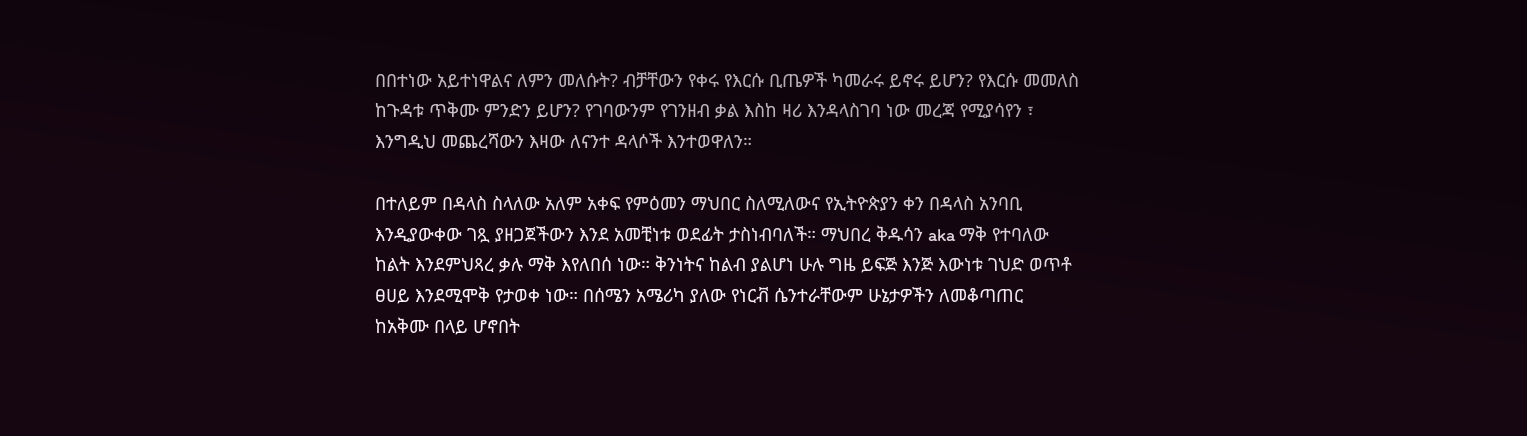በበተነው አይተነዋልና ለምን መለሱት? ብቻቸውን የቀሩ የእርሱ ቢጤዎች ካመራሩ ይኖሩ ይሆን? የእርሱ መመለስ ከጉዳቱ ጥቅሙ ምንድን ይሆን? የገባውንም የገንዘብ ቃል እስከ ዛሪ እንዳላስገባ ነው መረጃ የሚያሳየን ፣ እንግዲህ መጨረሻውን እዛው ለናንተ ዳላሶች እንተወዋለን።

በተለይም በዳላስ ስላለው አለም አቀፍ የምዕመን ማህበር ስለሚለውና የኢትዮጵያን ቀን በዳላስ አንባቢ እንዲያውቀው ገጿ ያዘጋጀችውን እንደ አመቺነቱ ወደፊት ታስነብባለች። ማህበረ ቅዱሳን aka ማቅ የተባለው ከልት እንደምህጻረ ቃሉ ማቅ እየለበሰ ነው። ቅንነትና ከልብ ያልሆነ ሁሉ ግዜ ይፍጅ እንጅ እውነቱ ገህድ ወጥቶ ፀሀይ እንደሚሞቅ የታወቀ ነው። በሰሜን አሜሪካ ያለው የነርቭ ሴንተራቸውም ሁኔታዎችን ለመቆጣጠር ከአቅሙ በላይ ሆኖበት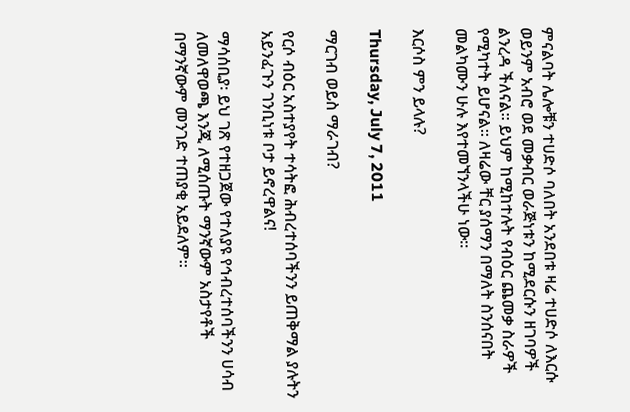ምናልባት ሌሎቹን ተሀድሶ ባለበት አንደበቱ ዛሬ ተሀድሶ ለእርሱ ወይንም አብሮ ወደ መቃብር ወራጅነቱን ከሚደርሱን ዘገባዎች ልንረዳ ችለናል። ይህም ከሚከተሉት የብዕር ጨመቃ ስራዎች የሚካተት ይሆናል። ለዛሬው ቸር ያሰማን በማለት ስንሰናበት መልካሙን ሁሉ እየተመኘንላችሁ ነው።

እርሶስ ምን ይላሉ?

Thursday, July 7, 2011

ማርገብ ወይስ ማራገብ?

የርሶ ብዕር አስተያየት ተሳትፎ ሕብረተሰባችንን ይጠቅማል ያሉትን አይንፈጉን ገንቢነቱ ቦታ ይኖረዋልና!

ማሳሰቢያ፡ ይህ ገጽ የተዘጋጀው የተለያዩ የኅብረተሰባችንን ሀሳብ ለመለዋወጫ እንጂ ለሚሰጡት ማንኛውም አስታየቶች በማንኛውም መንገድ ተጠያቂ አይደለም።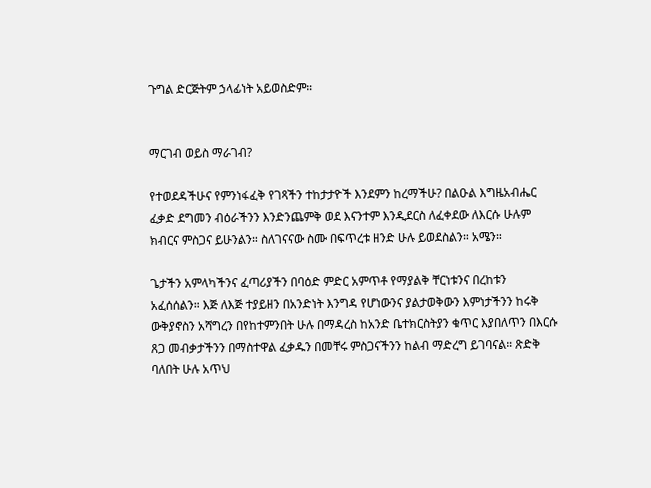ጉግል ድርጅትም ኃላፊነት አይወስድም።


ማርገብ ወይስ ማራገብ?

የተወደዳችሁና የምንነፋፈቅ የገጻችን ተከታታዮች እንደምን ከረማችሁ? በልዑል እግዜአብሔር ፈቃድ ደግመን ብዕራችንን እንድንጨምቅ ወደ እናንተም እንዲደርስ ለፈቀደው ለእርሱ ሁሉም ክብርና ምስጋና ይሁንልን። ስለገናናው ስሙ በፍጥረቱ ዘንድ ሁሉ ይወደስልን። አሜን።

ጌታችን አምላካችንና ፈጣሪያችን በባዕድ ምድር አምጥቶ የማያልቅ ቸርነቱንና በረከቱን አፈሰሰልን። እጅ ለእጅ ተያይዘን በአንድነት እንግዳ የሆነውንና ያልታወቅውን እምነታችንን ከሩቅ ውቅያኖስን አሻግረን በየከተምንበት ሁሉ በማዳረስ ከአንድ ቤተክርስትያን ቁጥር እያበለጥን በእርሱ ጸጋ መብቃታችንን በማስተዋል ፈቃዱን በመቸሩ ምስጋናችንን ከልብ ማድረግ ይገባናል። ጽድቅ ባለበት ሁሉ አጥህ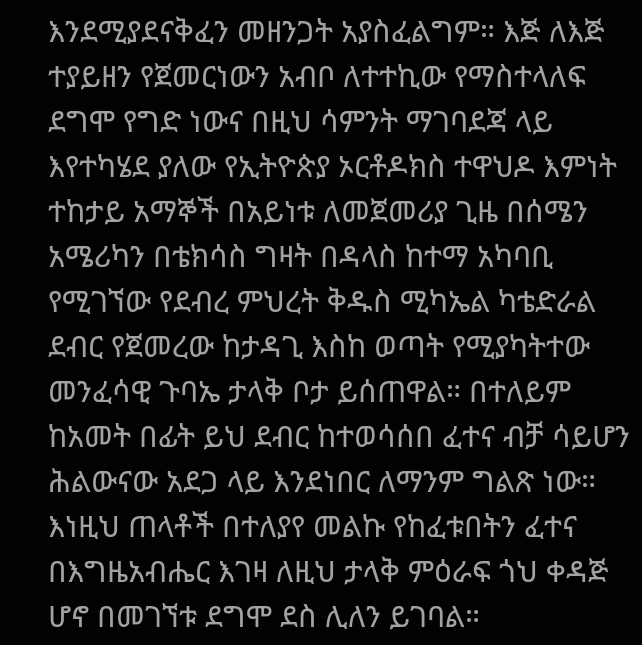እንደሚያደናቅፈን መዘንጋት አያስፈልግም። እጅ ለእጅ ተያይዘን የጀመርነውን አብቦ ለተተኪው የማስተላለፍ ደግሞ የግድ ነውና በዚህ ሳምንት ማገባደጃ ላይ እየተካሄደ ያለው የኢትዮጵያ ኦርቶዶክስ ተዋህዶ እምነት ተከታይ አማኞች በአይነቱ ለመጀመሪያ ጊዜ በሰሜን አሜሪካን በቴክሳስ ግዛት በዳላስ ከተማ አካባቢ የሚገኘው የደብረ ምህረት ቅዱስ ሚካኤል ካቴድራል ደብር የጀመረው ከታዳጊ እስከ ወጣት የሚያካትተው መንፈሳዊ ጉባኤ ታላቅ ቦታ ይሰጠዋል። በተለይም ከአመት በፊት ይህ ደብር ከተወሳሰበ ፈተና ብቻ ሳይሆን ሕልውናው አደጋ ላይ እንደነበር ለማንም ግልጽ ነው። እነዚህ ጠላቶች በተለያየ መልኩ የከፈቱበትን ፈተና በእግዜአብሔር እገዛ ለዚህ ታላቅ ምዕራፍ ጎህ ቀዳጅ ሆኖ በመገኘቱ ደግሞ ደስ ሊለን ይገባል።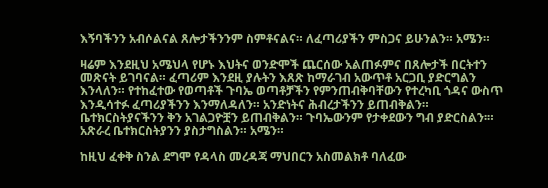እኝባችንን አብሶልናል ጸሎታችንንም ስምቶናልና። ለፈጣሪያችን ምስጋና ይሁንልን። አሜን።

ዛሬም እንደዚህ አሜህላ የሆኑ እህትና ወንድሞች ጨርሰው አልጠፉምና በጸሎታች በርትተን መጽናት ይገባናል። ፈጣሪም እንደዚ ያሉትን እጸጽ ከማራገብ አውጥቶ አርጋቢ ያድርግልን እንላለን። የተከፈተው የወጣቶች ጉባኤ ወጣቶቻችን የምንጠብቅባቸውን የተረካቢ ጎዳና ውስጥ እንዲሳተፉ ፈጣሪያችንን እንማለዳለን። አንድነትና ሕብረታችንን ይጠብቅልን። ቤተክርስትያናችንን ቅን አገልጋዮቿን ይጠብቅልን። ጉባኤውንም የታቀደውን ግብ ያድርስልን፡። አጽራረ ቤተክርስትያንን ያስታግስልን። አሜን።

ከዚህ ፈቀቅ ስንል ደግሞ የዳላስ መረዳጃ ማህበርን አስመልክቶ ባለፈው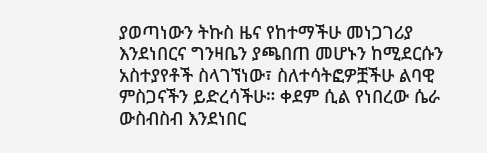ያወጣነውን ትኩስ ዜና የከተማችሁ መነጋገሪያ እንደነበርና ግንዛቤን ያጫበጠ መሆኑን ከሚደርሱን አስተያየቶች ስላገኘነው፣ ስለተሳትፎዎቿችሁ ልባዊ ምስጋናችን ይድረሳችሁ። ቀደም ሲል የነበረው ሴራ ውስብስብ እንደነበር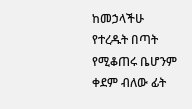ከመኃላችሁ የተረዱት በጣት የሚቆጠሩ ቤሆንም ቀደም ብለው ፊት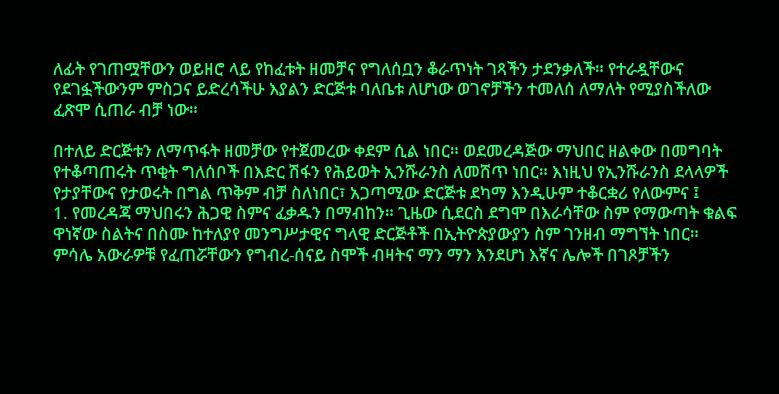ለፊት የገጠሟቸውን ወይዘሮ ላይ የከፈቱት ዘመቻና የግለሰቧን ቆራጥነት ገጻችን ታደንቃለች። የተራዷቸውና የደገፏችውንም ምስጋና ይድረሳችሁ እያልን ድርጅቱ ባለቤቱ ለሆነው ወገኖቻችን ተመለሰ ለማለት የሚያስችለው ፈጽሞ ሲጠራ ብቻ ነው።

በተለይ ድርጅቱን ለማጥፋት ዘመቻው የተጀመረው ቀደም ሲል ነበር። ወደመረዳጅው ማህበር ዘልቀው በመግባት የተቆጣጠሩት ጥቂት ግለሰቦች በእድር ሽፋን የሕይወት ኢንሹራንስ ለመሸጥ ነበር። እነዚህ የኢንሹራንስ ደላላዎች የታያቸውና የታወሩት በግል ጥቅም ብቻ ስለነበር፣ አጋጣሚው ድርጅቱ ደካማ እንዲሁም ተቆርቋሪ የለውምና ፤
1. የመረዳጃ ማህበሩን ሕጋዊ ስምና ፈቃዱን በማብከን። ጊዜው ሲደርስ ደግሞ በእራሳቸው ስም የማውጣት ቁልፍ ዋነኛው ስልትና በስሙ ከተለያየ መንግሥታዊና ግላዊ ድርጅቶች በኢትዮጵያውያን ስም ገንዘብ ማግኘት ነበር። ምሳሌ አውራዎቹ የፈጠሯቸውን የግብረ-ሰናይ ስሞች ብዛትና ማን ማን እንደሆነ እኛና ሌሎች በገጾቻችን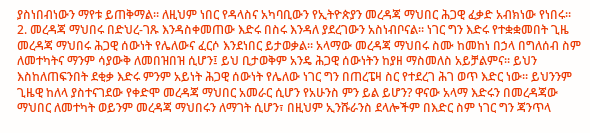ያስነበብነውን ማየቱ ይጠቅማል። ለዚህም ነበር የዳላስና አካባቢውን የኢትዮጵያን መረዳጃ ማህበር ሕጋዊ ፈቃድ አብክነው የነበሩ።
2. መረዳጃ ማህበሩ በድህረ-ገጹ እንዳስቀመጠው እድሩ በስሩ እንዳለ ያደረገውን አስነብቦናል። ነገር ግን እድሩ የተቋቋመበት ጊዜ መረዳጃ ማህበሩ ሕጋዊ ሰውነት የሌለውና ፈርሶ እንደነበር ይታወቃል። አላማው መረዳጃ ማህበሩ ስሙ ከመከነ በኃላ በግለሰብ ስም ለመተካትና ማንም ሳያውቅ ለመበዝበዝ ሲሆን፤ ይህ ቢታወቅም አንዴ ሕጋዊ ሰውነትን ከያዘ ማስመለስ አይቻልምና። ይህን እስከለጠፍንበት ደቂቃ እድሩ ምንም አይነት ሕጋዊ ሰውነት የሌለው ነገር ግን በጠረፔዛ ስር የተደረገ ሕገ ወጥ እድር ነው። ይህንንም ጊዜዊ ከለላ ያስተናገደው የቀድሞ መረዳጃ ማህበር አመራር ሲሆን የአሁንስ ምን ይል ይሆን? ዋናው አላማ እድሩን በመረዳጃው ማህበር ለመተካት ወይንም መረዳጃ ማህበሩን ለማገት ሲሆን፣ በዚህም ኢንሹራንስ ደላሎችም በእድር ስም ነገር ግን ጃንጥላ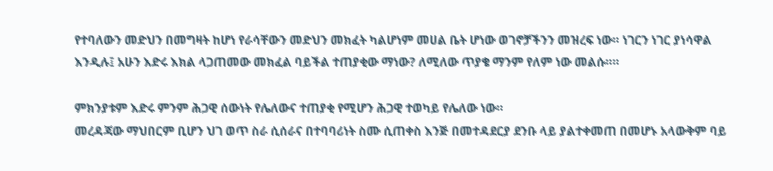የተባለውን መድህን በመግዛት ከሆነ የራሳቸውን መድህን መክፈት ካልሆነም መሀል ቤት ሆነው ወገኖቻችንን መዝረፍ ነው። ነገርን ነገር ያነሳዋል እንዲሉ፤ አሁን እድሩ እክል ላጋጠመው መክፈል ባይችል ተጠያቂው ማነው? ለሚለው ጥያቄ ማንም የለም ነው መልሱ።።

ምክንያቱም እድሩ ምንም ሕጋዊ ሰውነት የሌለውና ተጠያቂ የሚሆን ሕጋዊ ተወካይ የሌለው ነው።
መረዳጃው ማህበርም ቢሆን ህገ ወጥ ስራ ሲሰራና በተባባሪነት ስሙ ሲጠቀስ እንጅ በመተዳደርያ ደንቡ ላይ ያልተቀመጠ በመሆኑ አላውቅም ባይ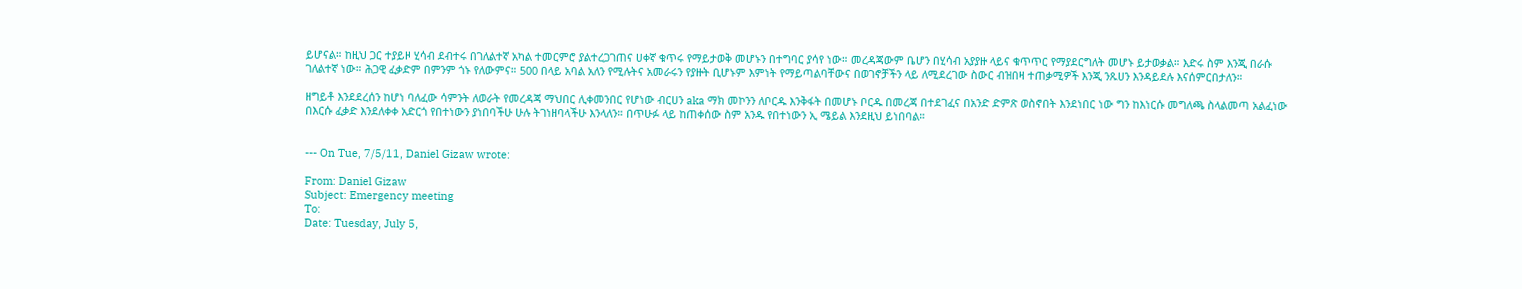ይሆናል። ከዚህ ጋር ተያይዞ ሂሳብ ደብተሩ በገለልተኛ አካል ተመርምሮ ያልተረጋገጠና ሀቀኛ ቁጥሩ የማይታወቅ መሆኑን በተግባር ያሳየ ነው። መረዳጃውም ቤሆን በሂሳብ አያያዙ ላይና ቁጥጥር የማያደርግለት መሆኑ ይታወቃል። እድሩ ስም እንጂ በራሱ ገለልተኛ ነው። ሕጋዊ ፈቃድም በምንም ጎኑ የለውምና። 500 በላይ አባል አለን የሚሉትና አመራሩን የያዙት ቢሆኑም እምነት የማይጣልባቸውና በወገኖቻችን ላይ ለሚደረገው ስውር ብዝበዛ ተጠቃሚዎች እንጂ ንጹሀን እንዳይደሉ እናሰምርበታለን።

ዘግይቶ እንደደረሰን ከሆነ ባለፈው ሳምንት ለወራት የመረዳጃ ማህበር ሊቀመንበር የሆነው ብርሀን aka ማክ መኮንን ለቦርዱ እንቅፋት በመሆኑ ቦርዱ በመረጃ በተደገፈና በአንድ ድምጽ ወስኖበት እንደነበር ነው ግን ከእነርሱ መግለጫ ስላልመጣ አልፈነው በእርሱ ፈቃድ እንደለቀቀ አድርጎ የበተነውን ያነበባችሁ ሁሉ ትገነዘባላችሁ እንላለን። በጥሁፉ ላይ ከጠቀሰው ስም አንዱ የበተነውን ኢ ሜይል እንደዚህ ይነበባል።


--- On Tue, 7/5/11, Daniel Gizaw wrote:

From: Daniel Gizaw
Subject: Emergency meeting
To:
Date: Tuesday, July 5,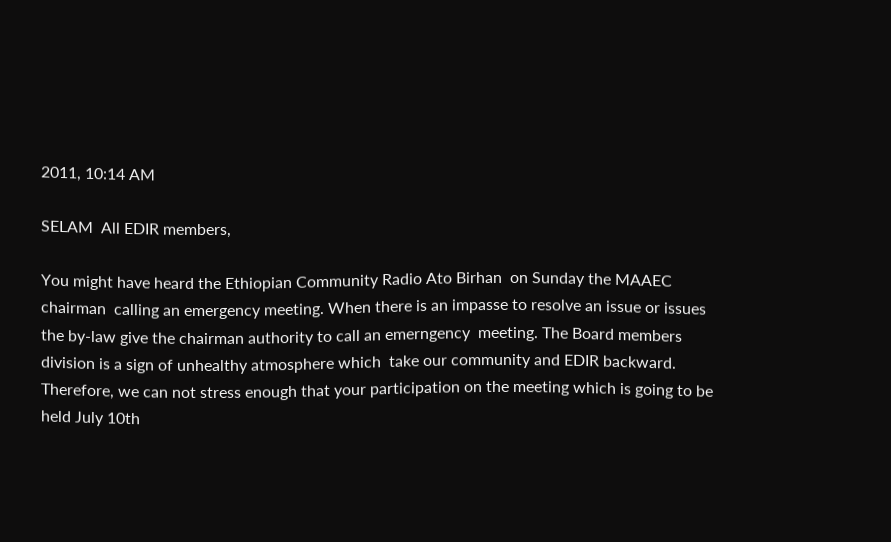2011, 10:14 AM

SELAM  All EDIR members,

You might have heard the Ethiopian Community Radio Ato Birhan  on Sunday the MAAEC chairman  calling an emergency meeting. When there is an impasse to resolve an issue or issues the by-law give the chairman authority to call an emerngency  meeting. The Board members division is a sign of unhealthy atmosphere which  take our community and EDIR backward.  Therefore, we can not stress enough that your participation on the meeting which is going to be held July 10th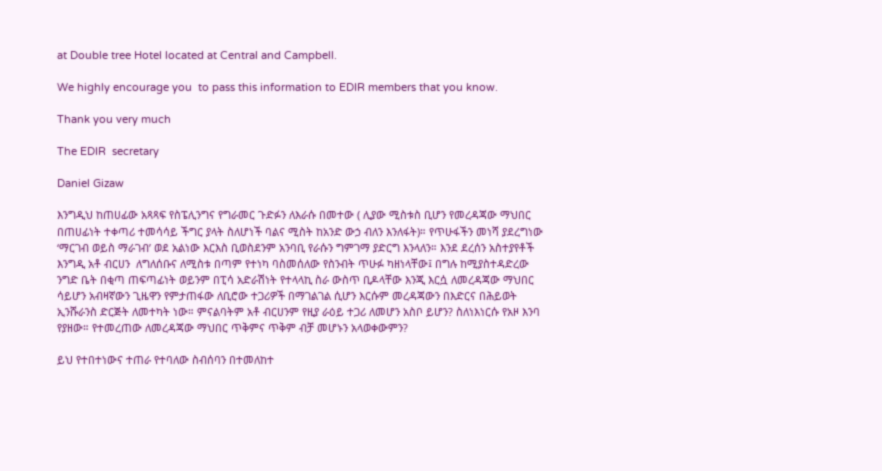at Double tree Hotel located at Central and Campbell.

We highly encourage you  to pass this information to EDIR members that you know.

Thank you very much

The EDIR  secretary

Daniel Gizaw

እንግዲህ ከጠሀፊው አጻጻፍ የስፔሊንግና የግራመር ጉድፉን ለእራሱ በመተው ( ሊያው ሚስቱስ ቢሆን የመረዳጃው ማህበር በጠሀፊነት ተቀጣሪ ተመሳሳይ ችግር ያላት ስለሆነች ባልና ሚስት ከአንድ ውኃ ብለን እንለፋት)። የጥሁፋችን መነሻ ያደረግነው ‘ማርገብ ወይስ ማራገብ’ ወደ አልነው እርእስ ቢወስደንም አንባቢ የራሱን ግምገማ ያድርግ እንላለን። እንደ ደረሰን አስተያየቶች እንግዲ አቶ ብርሀን  ለግለሰቡና ለሚስቱ በጣም የተነካ ባስመሰለው የስንብት ጥሁፉ ካዘነላቸው፤ በግሉ ከሚያስተዳድረው ንግድ ቤት በቂጣ ጠፍጣፊነት ወይንም በፒሳ አድራሽነት የተላላኪ ስራ ውስጥ ቢዶላቸው እንጂ እርሷ ለመረዳጃው ማህበር ሳይሆን አብዛኛውን ጊዜዋን የምታጠፋው ለቢሮው ተጋሪዎች በማገልገል ሲሆን እርሱም መረዳጃውን በእድርና በሕይወት ኢንሹራንስ ድርጅት ለመተካት ነው። ምናልባትም አቶ ብርሀንም የዚያ ራዕይ ተጋሪ ለመሆን አስቦ ይሆን? ስለነእነርሱ የአዞ እንባ የያዘው። የተመረጠው ለመረዳጃው ማህበር ጥቅምና ጥቅም ብቻ መሆኑን አላወቀውምን?

ይህ የተበተነውና ተጠራ የተባለው ስብሰባን በተመለከተ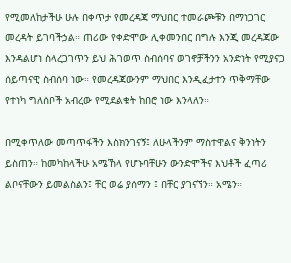የሚመለከታችሁ ሁሉ በቀጥታ የመረዳጃ ማህበር ተመራጮቹን በማነጋገር መረዳት ይገባችኃል። ጠሪው የቀድሞው ሊቀመንበር በግሉ እንጂ መረዳጃው እንዳልሆነ ስላረጋገጥን ይህ ሕገወጥ ስብሰባና ወገኖቻችንን አንድነት የሚያናጋ ሰይጣናዊ ስብሰባ ነው። የመረዳጃውንም ማህበር እንዲፈታተን ጥቅማቸው የተነካ ግለሰቦች አብረው የሚደልቁት ከበሮ ነው እንላለን።

በሚቀጥለው መጣጥፋችን እስክንገናኝ፤ ለሁላችንም ማስተዋልና ቅንነትን ይስጠን። ከመካከላችሁ አሜኸላ የሆኑባቸሁን ውንድሞችና እህቶች ፈጣሪ ልቦናቸውን ይመልስልን፤ ቸር ወሬ ያሰማን ፤ በቸር ያገናኘን። አሜን።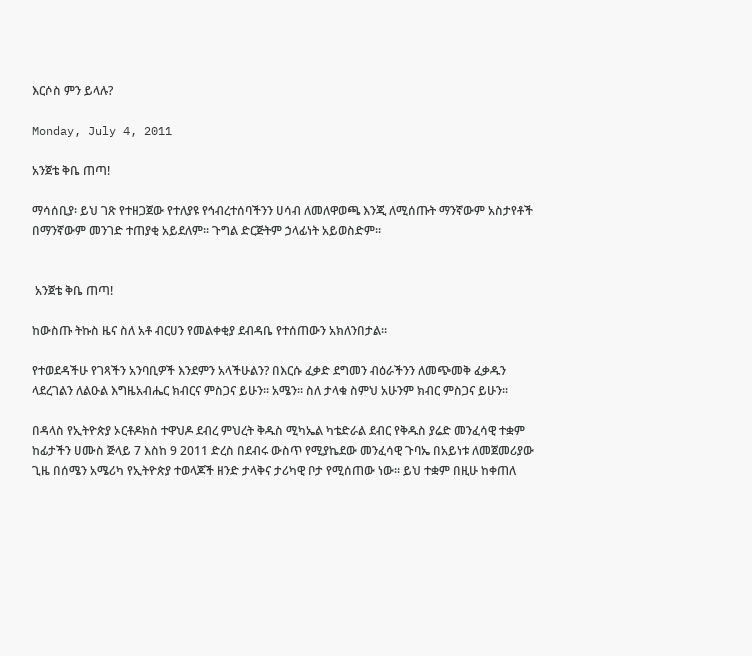እርሶስ ምን ይላሉ?

Monday, July 4, 2011

አንጀቴ ቅቤ ጠጣ!

ማሳሰቢያ፡ ይህ ገጽ የተዘጋጀው የተለያዩ የኅብረተሰባችንን ሀሳብ ለመለዋወጫ እንጂ ለሚሰጡት ማንኛውም አስታየቶች በማንኛውም መንገድ ተጠያቂ አይደለም። ጉግል ድርጅትም ኃላፊነት አይወስድም።


 አንጀቴ ቅቤ ጠጣ!

ከውስጡ ትኩስ ዜና ስለ አቶ ብርሀን የመልቀቂያ ደብዳቤ የተሰጠውን አክለንበታል።

የተወደዳችሁ የገጻችን አንባቢዎች እንደምን አላችሁልን? በእርሱ ፈቃድ ደግመን ብዕራችንን ለመጭመቅ ፈቃዱን ላደረገልን ለልዑል እግዜአብሔር ክብርና ምስጋና ይሁን። አሜን። ስለ ታላቁ ስምህ አሁንም ክብር ምስጋና ይሁን።

በዳላስ የኢትዮጵያ ኦርቶዶክስ ተዋህዶ ደብረ ምህረት ቅዱስ ሚካኤል ካቴድራል ደብር የቅዱስ ያሬድ መንፈሳዊ ተቋም ከፊታችን ሀሙስ ጅላይ 7 እስከ 9 2011 ድረስ በደብሩ ውስጥ የሚያኬደው መንፈሳዊ ጉባኤ በአይነቱ ለመጀመሪያው ጊዜ በሰሜን አሜሪካ የኢትዮጵያ ተወላጆች ዘንድ ታላቅና ታሪካዊ ቦታ የሚሰጠው ነው። ይህ ተቋም በዚሁ ከቀጠለ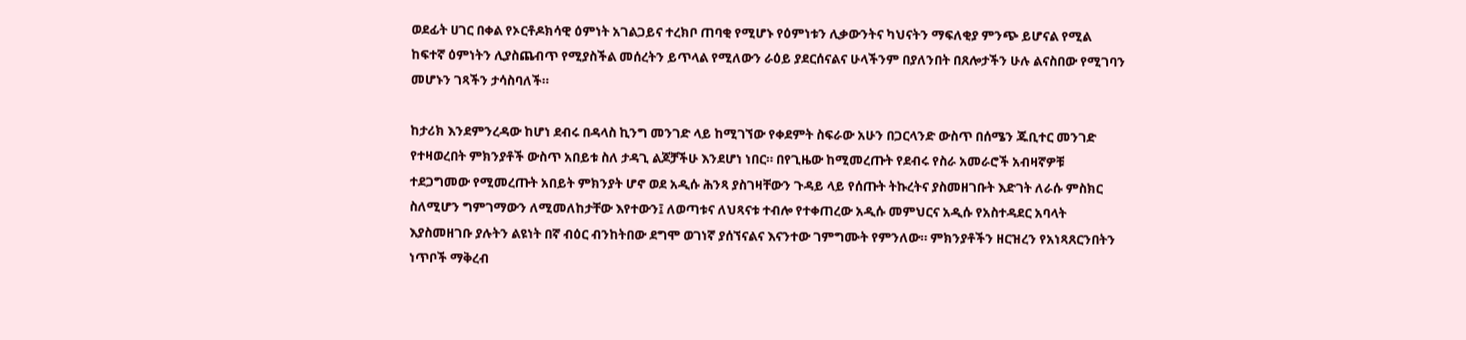ወደፊት ሀገር በቀል የኦርቶዶክሳዊ ዕምነት አገልጋይና ተረክቦ ጠባቂ የሚሆኑ የዕምነቱን ሊቃውንትና ካህናትን ማፍለቂያ ምንጭ ይሆናል የሚል ከፍተኛ ዕምነትን ሊያስጨብጥ የሚያስችል መሰረትን ይጥላል የሚለውን ራዕይ ያደርሰናልና ሁላችንም በያለንበት በጸሎታችን ሁሉ ልናስበው የሚገባን መሆኑን ገጻችን ታሳስባለች።

ከታሪክ እንደምንረዳው ከሆነ ደብሩ በዳላስ ኪንግ መንገድ ላይ ከሚገኘው የቀደምት ስፍራው አሁን በጋርላንድ ውስጥ በሰሜን ጁቢተር መንገድ የተዛወረበት ምክንያቶች ውስጥ አበይቱ ስለ ታዳጊ ልጆቻችሁ እንደሆነ ነበር። በየጊዜው ከሚመረጡት የደብሩ የስራ አመራሮች አብዛኛዎቹ ተደጋግመው የሚመረጡት አበይት ምክንያት ሆኖ ወደ አዲሱ ሕንጻ ያስገዛቸውን ጉዳይ ላይ የሰጡት ትኩረትና ያስመዘገቡት እድገት ለራሱ ምስክር ስለሚሆን ግምገማውን ለሚመለከታቸው እየተውን፤ ለወጣቱና ለህጻናቱ ተብሎ የተቀጠረው አዲሱ መምህርና አዲሱ የአስተዳደር አባላት እያስመዘገቡ ያሉትን ልዩነት በኛ ብዕር ብንከትበው ደግሞ ወገነኛ ያሰኘናልና እናንተው ገምግሙት የምንለው። ምክንያቶችን ዘርዝረን የአነጻጸርንበትን ነጥቦች ማቅረብ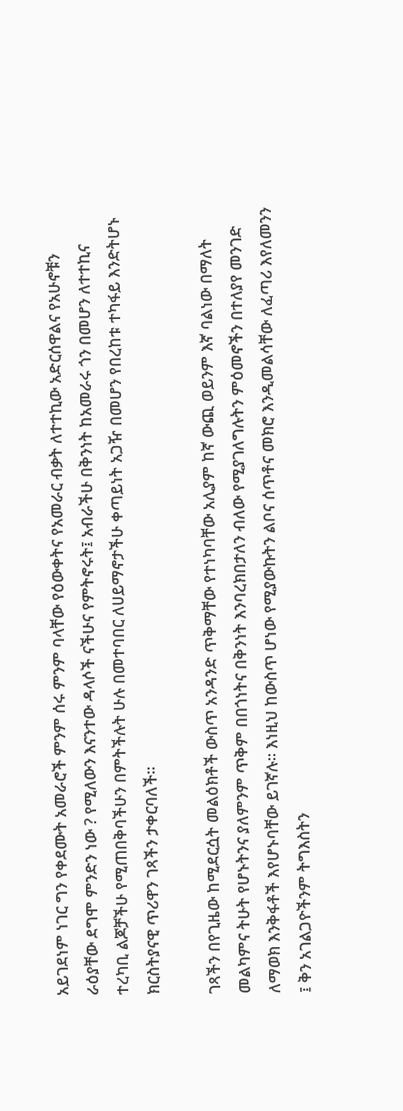አይገደነም ነገር ግን የቀደሙት አመራሮች ምንም ሰሩ ምንም ባላቸው የዕውቀትና የአመራር ብቃት ለተተኪው አድርሰዋልና የአሁኖቹን ራዕያቸው ደግሞ ምንድን ነው ? የሚለውን እናንተው ዳላሶች ናችሁና የምትኖሩት፤ አብራችሁ በቅንነት ከአመራሩ ጎን በመሆን ለተተኪና ተረካቢ ልጆቻችሁ የሚጠበቅባችሁን በምትችሉት ሁሉ በመተባበር ለሀይማኖታችሁ ቀጣይነት አጋዥ በመሆን የበረከቱ ተካፋይ እንድትሆኑ ክርስትያናዊ ጥሪዋን ገጻችን ታቀርባለች።

ገጻችን በየጊዜው ከሚደርሷት መልዕክቶች ውስጥ አንዳንድ ጥቅማቸው የተነካባቸው አሊያም ከኛ ውጪ ወይንም እኛ ባልነው በማለት መልካምና ትሁት የሆኑትንና ያለምንም ጥቅም በበጎነትና በቅንነት እንባረክበታለን ብለው የሚያገለግሉትን ምዕመኖችን በተለያየ መንገድ ለማወክ እንቅፋቶች እየሆኑባቸው ይገኛሉ። እነዚህ ከውስጥ ሆነው የሚያውኩትን ልቦና ሰጥቶና መክሮ እንዲመልሳቸው ለፈጣሪ እየለመንን ፤ ቅን አገልጋዮችንም ትግእስትን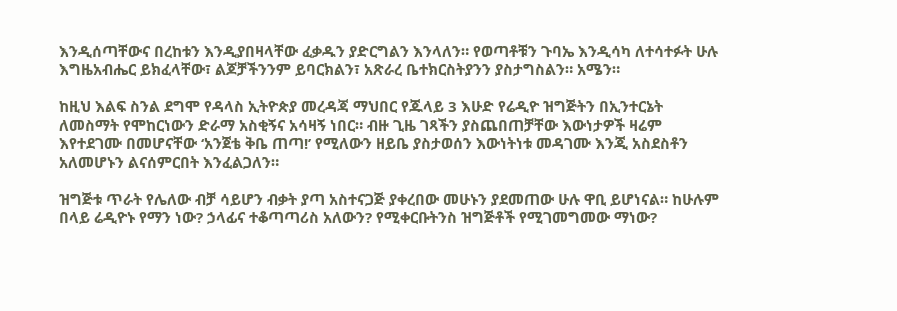እንዲሰጣቸውና በረከቱን እንዲያበዛላቸው ፈቃዱን ያድርግልን እንላለን። የወጣቶቹን ጉባኤ እንዲሳካ ለተሳተፉት ሁሉ እግዜአብሔር ይክፈላቸው፣ ልጆቻችንንም ይባርክልን፣ አጽራረ ቤተክርስትያንን ያስታግስልን። አሜን።

ከዚህ እልፍ ስንል ደግሞ የዳላስ ኢትዮጵያ መረዳጃ ማህበር የጁላይ 3 እሁድ የሬዲዮ ዝግጅትን በኢንተርኔት ለመስማት የሞከርነውን ድራማ አስቂኝና አሳዛኝ ነበር። ብዙ ጊዜ ገጻችን ያስጨበጠቻቸው እውነታዎች ዛሬም እየተደገሙ በመሆናቸው ‘አንጀቴ ቅቤ ጠጣ!’ የሚለውን ዘይቤ ያስታወሰን እውነትነቱ መዳገሙ እንጂ አስደስቶን አለመሆኑን ልናሰምርበት እንፈልጋለን።

ዝግጅቱ ጥራት የሌለው ብቻ ሳይሆን ብቃት ያጣ አስተናጋጅ ያቀረበው መሁኑን ያደመጠው ሁሉ ዋቢ ይሆነናል። ከሁሉም በላይ ሬዲዮኑ የማን ነው? ኃላፊና ተቆጣጣሪስ አለውን? የሚቀርቡትንስ ዝግጅቶች የሚገመግመው ማነው?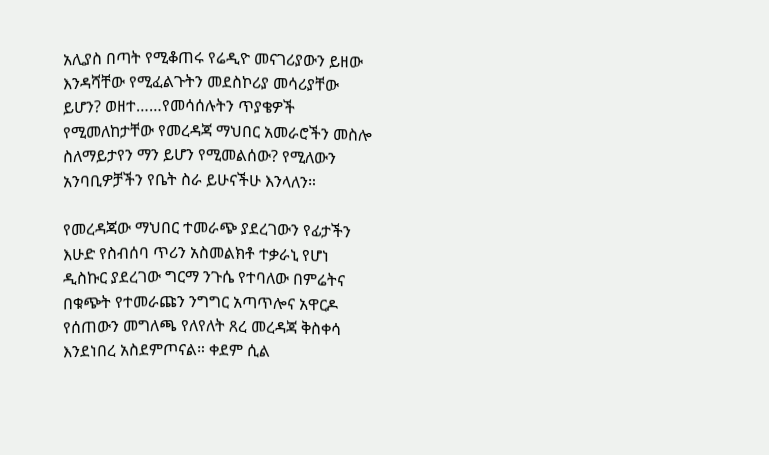አሊያስ በጣት የሚቆጠሩ የሬዲዮ መናገሪያውን ይዘው እንዳሻቸው የሚፈልጉትን መደስኮሪያ መሳሪያቸው ይሆን? ወዘተ……የመሳሰሉትን ጥያቄዎች የሚመለከታቸው የመረዳጃ ማህበር አመራሮችን መስሎ ስለማይታየን ማን ይሆን የሚመልሰው? የሚለውን አንባቢዎቻችን የቤት ስራ ይሁናችሁ እንላለን።

የመረዳጃው ማህበር ተመራጭ ያደረገውን የፊታችን እሁድ የስብሰባ ጥሪን አስመልክቶ ተቃራኒ የሆነ ዲስኩር ያደረገው ግርማ ንጉሴ የተባለው በምሬትና በቁጭት የተመራጩን ንግግር አጣጥሎና አዋርዶ የሰጠውን መግለጫ የለየለት ጸረ መረዳጃ ቅስቀሳ እንደነበረ አስደምጦናል። ቀደም ሲል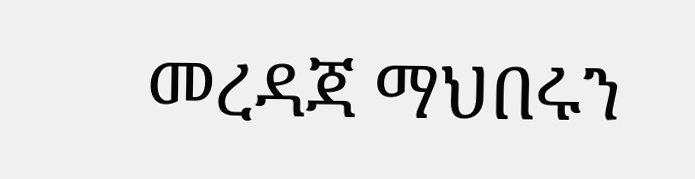መረዳጃ ማህበሩን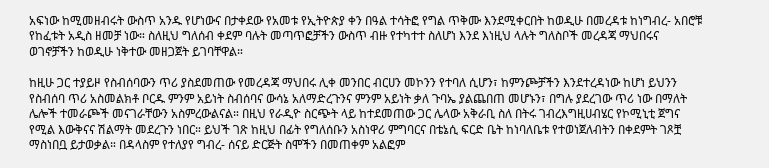አፍነው ከሚመዘብሩት ውስጥ አንዱ የሆነውና በታቀደው የአመቱ የኢትዮጵያ ቀን በዓል ተሳትፎ የግል ጥቅሙ እንደሚቀርበት ከወዲሁ በመረዳቱ ከነግብረ- አበሮቹ የከፈቱት አዲስ ዘመቻ ነው። ስለዚህ ግለሰብ ቀደም ባሉት መጣጥፎቻችን ውስጥ ብዙ የተካተተ ስለሆነ እንደ እነዚህ ላሉት ግለስቦች መረዳጃ ማህበሩና ወገኖቻችን ከወዲሁ ነቅተው መዘጋጀት ይገባቸዋል።

ከዚሁ ጋር ተያይዞ የስብሰባውን ጥሪ ያስደመጠው የመረዳጃ ማህበሩ ሊቀ መንበር ብርሀን መኮንን የተባለ ሲሆን፣ ከምንጮቻችን እንደተረዳነው ከሆነ ይህንን የስብሰባ ጥሪ አስመልክቶ ቦርዱ ምንም አይነት ስብሰባና ውሳኔ አለማድረጉንና ምንም አይነት ቃለ ጉባኤ ያልጨበጠ መሆኑን፣ በግሉ ያደረገው ጥሪ ነው በማለት ሌሎች ተመራጮች መናገራቸውን አስምረውልናል። በዚህ የራዲዮ ስርጭት ላይ ከተደመጠው ጋር ሌላው አቅራቢ ስለ በትሩ ገብረእግዚሀብሄር የኮሚኒቲ ጀግና የሚል እውቅናና ሽልማት መደረጉን ነበር። ይህች ገጽ ከዚህ በፊት የግለሰቡን አስነዋሪ ምግባርና በቴኔሲ ፍርድ ቤት ከነባለቤቱ የተወነጀለብትን በቀደምት ገጾቿ ማስነበቧ ይታወቃል። በዳላስም የተለያየ ግብረ- ሰናይ ድርጅት ስሞችን በመጠቀም አልፎም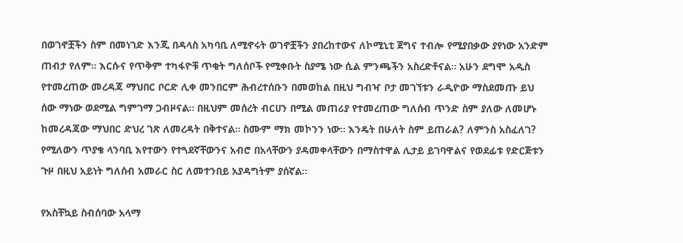በወገኖቿችን ስም በመነገድ እንጂ በዳላስ አካባቢ ለሚኖሩት ወገኖቿችን ያበረከተውና ለኮሚኒቲ ጀግና ተብሎ የሚያበቃው ያየነው አንድም ጠብታ የለም። እርሱና የጥቅም ተካፋዮቹ ጥቂት ግለሰቦች የሚቀቡት ስያሜ ነው ሲል ምንጫችን አስረድቶናል። አሁን ደግሞ አዲስ የተመረጠው መረዳጃ ማህበር ቦርድ ሊቀ መንበርም ሕብረተሰቡን በመወከል በዚህ ግብዣ ቦታ መገኘቱን ራዲዮው ማስደመጡ ይህ ሰው ማነው ወደሚል ግምገማ ጋብዞናል። በዚህም መሰረት ብርሀን በሚል መጠሪያ የተመረጠው ግለሰብ ጥንድ ስም ያለው ለመሆኑ ከመረዳጃው ማህበር ድህረ ገጽ ለመረዳት በቅተናል። ስሙም ማክ መኮንን ነው። እንዴት በሁለት ስም ይጠራል? ለምንስ አስፈለገ? የሚለውን ጥያቄ ላንባቢ እየተውን የተጓደኛቸውንና አብሮ በአላቸውን ያዳመቀላቸውን በማስተዋል ሊታይ ይገባዋልና የወደፊቱ የድርጅቱን ጉዞ በዚህ አይነት ግለሰብ አመራር ስር ለመተንበይ አያዳግትም ያሰኛል።

የአስቸኳይ ስብሰባው አላማ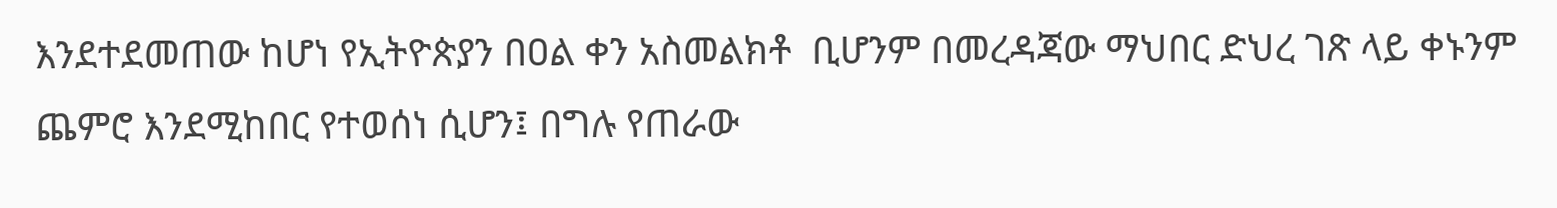እንደተደመጠው ከሆነ የኢትዮጵያን በዐል ቀን አስመልክቶ  ቢሆንም በመረዳጃው ማህበር ድህረ ገጽ ላይ ቀኑንም ጨምሮ እንደሚከበር የተወሰነ ሲሆን፤ በግሉ የጠራው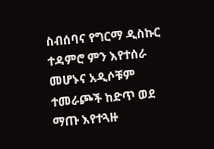ስብሰባና የግርማ ዲስኩር ተዳምሮ ምን እየተሰራ መሆኑና አዲሶቹም ተመራጮች ከድጥ ወደ ማጡ እየተጓዙ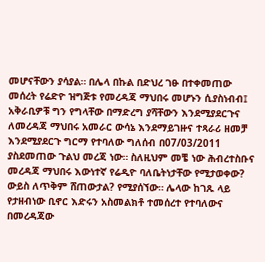መሆናቸውን ያሳያል። በሌላ በኩል በድህረ ገፁ በተቀመጠው መሰረት የሬድዮ ዝግጅቱ የመረዳጃ ማህበሩ መሆኑን ሲያስነብብ፤ አቅራቢዎቹ ግን የግላቸው በማድረግ ያሻቸውን እንደሚያደርጉና ለመረዳጃ ማህበሩ አመራር ውሳኔ እንደማይገዙና ተጻራሪ ዘመቻ እንደሚያደርጉ ግርማ የተባለው ግለሰብ በ07/03/2011 ያስደመጠው ጉልህ መረጃ ነው። ስለዚህም መቼ ነው ሕብረተስቡና መረዳጃ ማህበሩ እውነተኛ የሬዲዮ ባለቤትነታቸው የሚታወቀው? ውይስ ለጥቅም ሸጠውታል? የሚያሰኘው። ሌላው ከገጹ ላይ የታዘብነው ቢኖር እድሩን አስመልክቶ ተመሰረተ የተባለውና በመረዳጃው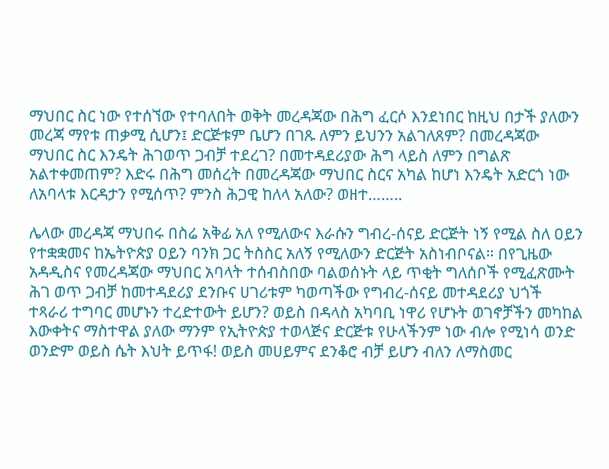ማህበር ስር ነው የተሰኘው የተባለበት ወቅት መረዳጃው በሕግ ፈርሶ እንደነበር ከዚህ በታች ያለውን መረጃ ማየቱ ጠቃሚ ሲሆን፤ ድርጅቱም ቤሆን በገጹ ለምን ይህንን አልገለጸም? በመረዳጃው ማህበር ስር እንዴት ሕገወጥ ጋብቻ ተደረገ? በመተዳደሪያው ሕግ ላይስ ለምን በግልጽ አልተቀመጠም? እድሩ በሕግ መሰረት በመረዳጃው ማህበር ስርና አካል ከሆነ እንዴት አድርጎ ነው ለአባላቱ እርዳታን የሚሰጥ? ምንስ ሕጋዊ ከለላ አለው? ወዘተ……..

ሌላው መረዳጃ ማህበሩ በስሬ አቅፊ አለ የሚለውና እራሱን ግብረ-ሰናይ ድርጅት ነኝ የሚል ስለ ዐይን የተቋቋመና ከኤትዮጵያ ዐይን ባንክ ጋር ትስስር አለኝ የሚለውን ድርጅት አስነብቦናል። በየጊዜው አዳዲስና የመረዳጃው ማህበር አባላት ተሰብስበው ባልወሰኑት ላይ ጥቂት ግለሰቦች የሚፈጽሙት ሕገ ወጥ ጋብቻ ከመተዳደሪያ ደንቡና ሀገሪቱም ካወጣችው የግብረ-ሰናይ መተዳደሪያ ህጎች ተጻራሪ ተግባር መሆኑን ተረድተውት ይሆን? ወይስ በዳላስ አካባቢ ነዋሪ የሆኑት ወገኖቻችን መካከል እውቀትና ማስተዋል ያለው ማንም የኢትዮጵያ ተወላጅና ድርጅቱ የሁላችንም ነው ብሎ የሚነሳ ወንድ ወንድም ወይስ ሴት እህት ይጥፋ! ወይስ መሀይምና ደንቆሮ ብቻ ይሆን ብለን ለማስመር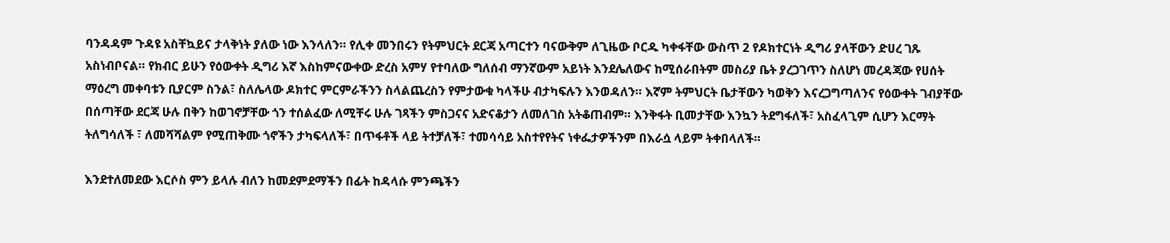ባንዳዳም ጉዳዩ አስቸኳይና ታላቅነት ያለው ነው እንላለን። የሊቀ መንበሩን የትምህርት ደርጃ አጣርተን ባናውቅም ለጊዜው ቦርዱ ካቀፋቸው ውስጥ 2 የዶክተርነት ዲግሪ ያላቸውን ድሀረ ገጹ አስነብቦናል። የክብር ይሁን የዕውቀት ዲግሪ እኛ እስከምናውቀው ድረስ አምሃ የተባለው ግለሰብ ማንኛውም አይነት እንደሌለውና ከሚሰራበትም መስሪያ ቤት ያረጋገጥን ስለሆነ መረዳጃው የሀሰት ማዕረግ መቀባቱን ቢያርም ስንል፣ ስለሌላው ዶክተር ምርምራችንን ስላልጨረስን የምታውቁ ካላችሁ ብታካፍሉን እንወዳለን። እኛም ትምህርት ቤታቸውን ካወቅን እናረጋግጣለንና የዕውቀት ገብያቸው በሰጣቸው ደርጃ ሁሉ በቅን ከወገኖቻቸው ጎን ተሰልፈው ለሚቸሩ ሁሉ ገጻችን ምስጋናና አድናቆታን ለመለገስ አትቆጠብም። እንቅፋት ቢመታቸው እንኳን ትደግፋለች፣ አስፈላጊም ሲሆን እርማት ትለግሳለች ፣ ለመሻሻልም የሚጠቅሙ ጎኖችን ታካፍላለች፣ በጥፋቶች ላይ ትተቻለች፣ ተመሳሳይ አስተየየትና ነቀፌታዎችንም በእራሷ ላይም ትቀበላለች።

እንደተለመደው እርሶስ ምን ይላሉ ብለን ከመደምደማችን በፊት ከዳላሱ ምንጫችን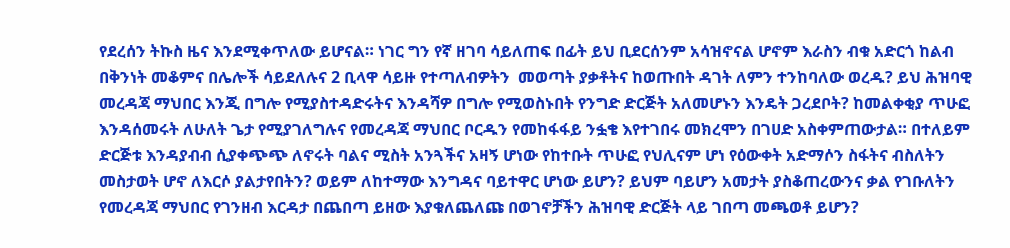የደረሰን ትኩስ ዜና እንደሚቀጥለው ይሆናል። ነገር ግን የኛ ዘገባ ሳይለጠፍ በፊት ይህ ቢደርሰንም አሳዝኖናል ሆኖም እራስን ብቁ አድርጎ ከልብ በቅንነት መቆምና በሌሎች ሳይደለሉና 2 ቢላዋ ሳይዙ የተጣለብዎትን  መወጣት ያቃቶትና ከወጡበት ዳገት ለምን ተንከባለው ወረዱ? ይህ ሕዝባዊ መረዳጃ ማህበር እንጂ በግሎ የሚያስተዳድሩትና እንዳሻዎ በግሎ የሚወስኑበት የንግድ ድርጅት አለመሆኑን እንዴት ጋረደቦት? ከመልቀቂያ ጥሁፎ እንዳሰመሩት ለሁለት ጌታ የሚያገለግሉና የመረዳጃ ማህበር ቦርዱን የመከፋፋይ ንፏቄ እየተገበሩ መክረሞን በገሀድ አስቀምጠውታል። በተለይም ድርጅቱ እንዳያብብ ሲያቀጭጭ ለኖሩት ባልና ሚስት አንጓችና አዛኝ ሆነው የከተቡት ጥሁፎ የህሊናም ሆነ የዕውቀት አድማሶን ስፋትና ብስለትን መስታወት ሆኖ ለእርሶ ያልታየበትን? ወይም ለከተማው እንግዳና ባይተዋር ሆነው ይሆን? ይህም ባይሆን አመታት ያስቆጠረውንና ቃል የገቡለትን የመረዳጃ ማህበር የገንዘብ እርዳታ በጨበጣ ይዘው እያቁለጨለጩ በወገኖቻችን ሕዝባዊ ድርጅት ላይ ገበጣ መጫወቶ ይሆን?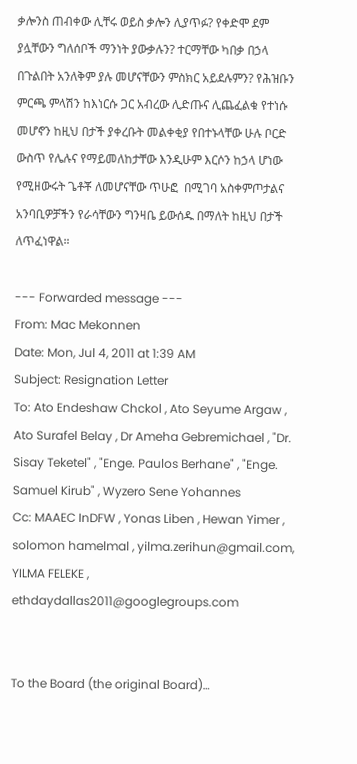ቃሎንስ ጠብቀው ሊቸሩ ወይስ ቃሎን ሊያጥፉ? የቀድሞ ደም ያሏቸውን ግለሰቦች ማንነት ያውቃሉን? ተርማቸው ካበቃ በኃላ በጉልበት አንለቅም ያሉ መሆናቸውን ምስክር አይደሉምን? የሕዝቡን ምርጫ ምላሽን ከእነርሱ ጋር አብረው ሊድጡና ሊጨፈልቁ የተነሱ መሆኖን ከዚህ በታች ያቀረቡት መልቀቂያ የበተኑላቸው ሁሉ ቦርድ ውስጥ የሌሉና የማይመለከታቸው እንዲሁም እርሶን ከኃላ ሆነው የሚዘውሩት ጌቶቾ ለመሆናቸው ጥሁፎ  በሚገባ አስቀምጦታልና አንባቢዎቻችን የራሳቸውን ግንዛቤ ይውሰዱ በማለት ከዚህ በታች ለጥፈነዋል።

--- Forwarded message ---
From: Mac Mekonnen
Date: Mon, Jul 4, 2011 at 1:39 AM
Subject: Resignation Letter
To: Ato Endeshaw Chckol , Ato Seyume Argaw , Ato Surafel Belay , Dr Ameha Gebremichael , "Dr. Sisay Teketel" , "Enge. Paulos Berhane" , "Enge. Samuel Kirub" , Wyzero Sene Yohannes
Cc: MAAEC InDFW , Yonas Liben , Hewan Yimer , solomon hamelmal , yilma.zerihun@gmail.com, YILMA FELEKE , ethdaydallas2011@googlegroups.com


To the Board (the original Board)…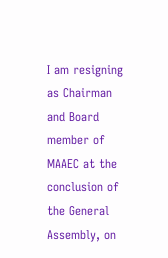I am resigning as Chairman and Board member of MAAEC at the conclusion of the General Assembly, on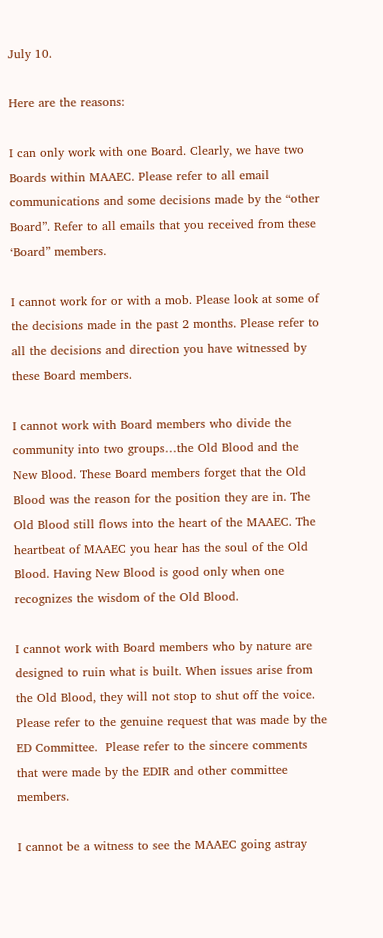July 10.

Here are the reasons:

I can only work with one Board. Clearly, we have two Boards within MAAEC. Please refer to all email communications and some decisions made by the “other Board”. Refer to all emails that you received from these ‘Board” members.

I cannot work for or with a mob. Please look at some of the decisions made in the past 2 months. Please refer to all the decisions and direction you have witnessed by these Board members.

I cannot work with Board members who divide the community into two groups…the Old Blood and the New Blood. These Board members forget that the Old Blood was the reason for the position they are in. The Old Blood still flows into the heart of the MAAEC. The heartbeat of MAAEC you hear has the soul of the Old Blood. Having New Blood is good only when one recognizes the wisdom of the Old Blood.

I cannot work with Board members who by nature are designed to ruin what is built. When issues arise from the Old Blood, they will not stop to shut off the voice. Please refer to the genuine request that was made by the ED Committee.  Please refer to the sincere comments that were made by the EDIR and other committee members.

I cannot be a witness to see the MAAEC going astray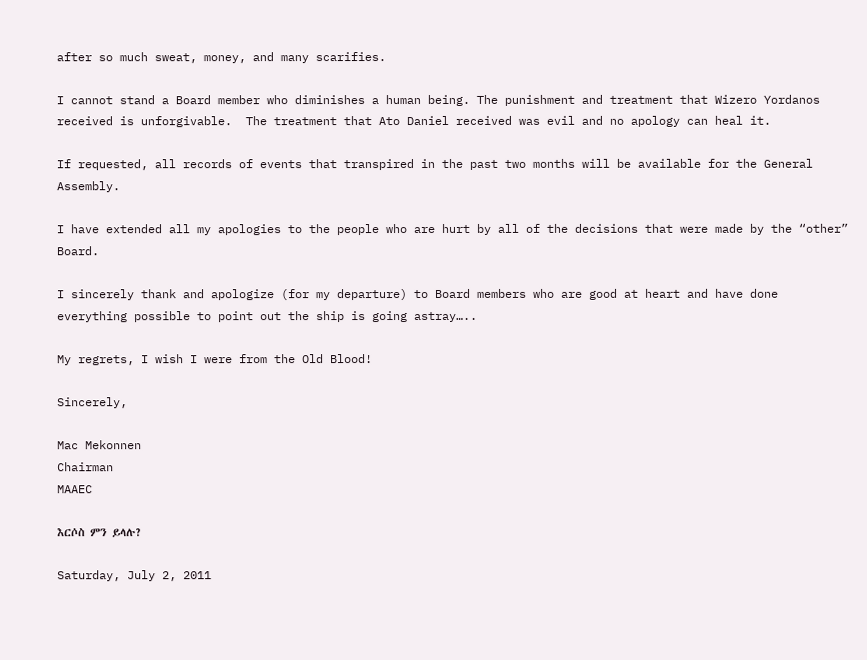after so much sweat, money, and many scarifies.

I cannot stand a Board member who diminishes a human being. The punishment and treatment that Wizero Yordanos received is unforgivable.  The treatment that Ato Daniel received was evil and no apology can heal it.

If requested, all records of events that transpired in the past two months will be available for the General Assembly.

I have extended all my apologies to the people who are hurt by all of the decisions that were made by the “other” Board.

I sincerely thank and apologize (for my departure) to Board members who are good at heart and have done everything possible to point out the ship is going astray…..

My regrets, I wish I were from the Old Blood!

Sincerely,

Mac Mekonnen
Chairman
MAAEC

እርሶስ ምን ይላሉ?

Saturday, July 2, 2011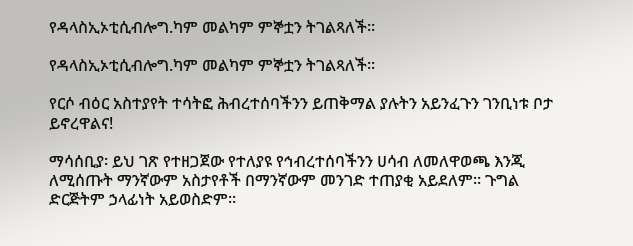የዳላስኢኦቲሲብሎግ.ካም መልካም ምኞቷን ትገልጻለች።

የዳላስኢኦቲሲብሎግ.ካም መልካም ምኞቷን ትገልጻለች።

የርሶ ብዕር አስተያየት ተሳትፎ ሕብረተሰባችንን ይጠቅማል ያሉትን አይንፈጉን ገንቢነቱ ቦታ ይኖረዋልና!

ማሳሰቢያ፡ ይህ ገጽ የተዘጋጀው የተለያዩ የኅብረተሰባችንን ሀሳብ ለመለዋወጫ እንጂ ለሚሰጡት ማንኛውም አስታየቶች በማንኛውም መንገድ ተጠያቂ አይደለም። ጉግል ድርጅትም ኃላፊነት አይወስድም።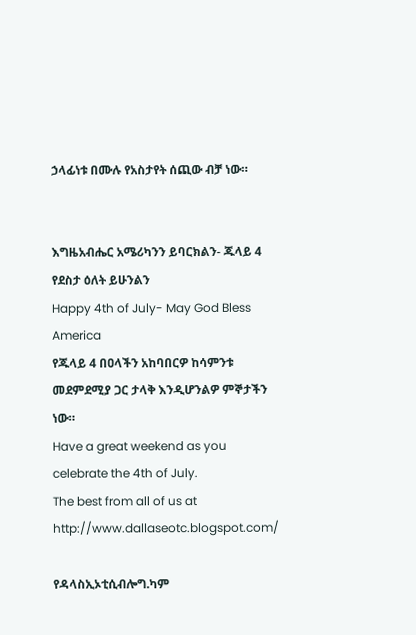ኃላፊነቱ በሙሉ የአስታየት ሰጪው ብቻ ነው።


እግዜአብሔር አሜሪካንን ይባርክልን- ጁላይ 4 የደስታ ዕለት ይሁንልን
Happy 4th of July- May God Bless America
የጁላይ 4 በዐላችን አከባበርዎ ከሳምንቱ መደምደሚያ ጋር ታላቅ እንዲሆንልዎ ምኞታችን ነው።
Have a great weekend as you celebrate the 4th of July.
The best from all of us at http://www.dallaseotc.blogspot.com/

የዳላስኢኦቲሲብሎግ.ካም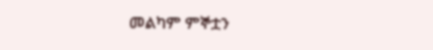መልካም ምኞቷን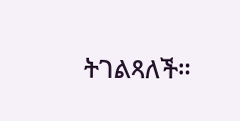ትገልጻለች።